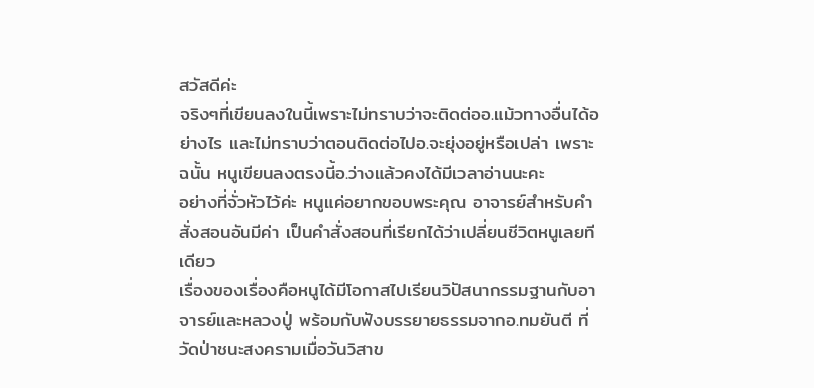สวัสดีค่ะ
จริงๆที่เขียนลงในนี้เพราะไม่ทราบว่าจะติดต่ออ.แม้วทางอื่นได้อย่างไร และไม่ทราบว่าตอนติดต่อไปอ.จะยุ่งอยู่หรือเปล่า เพราะฉนั้น หนูเขียนลงตรงนี้อ.ว่างแล้วคงได้มีเวลาอ่านนะคะ
อย่างที่จั่วหัวไว้ค่ะ หนูแค่อยากขอบพระคุณ อาจารย์สำหรับคำสั่งสอนอันมีค่า เป็นคำสั่งสอนที่เรียกได้ว่าเปลี่ยนชีวิตหนูเลยทีเดียว
เรื่องของเรื่องคือหนูได้มีโอกาสไปเรียนวิปัสนากรรมฐานกับอาจารย์และหลวงปู่ พร้อมกับฟังบรรยายธรรมจากอ.ทมยันตี ที่วัดป่าชนะสงครามเมื่อวันวิสาข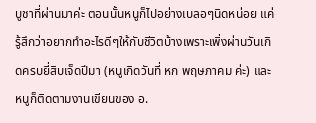บูชาที่ผ่านมาค่ะ ตอนนั้นหนูก็ไปอย่างเบลอๆนิดหน่อย แค่รู้สึกว่าอยากทำอะไรดีๆให้กับชีวิตบ้างเพราะเพิ่งผ่านวันเกิดครบยี่สิบเจ็ดปีมา (หนูเกิดวันที่ หก พฤษภาคม ค่ะ) และหนูก็ติดตามงานเขียนของ อ.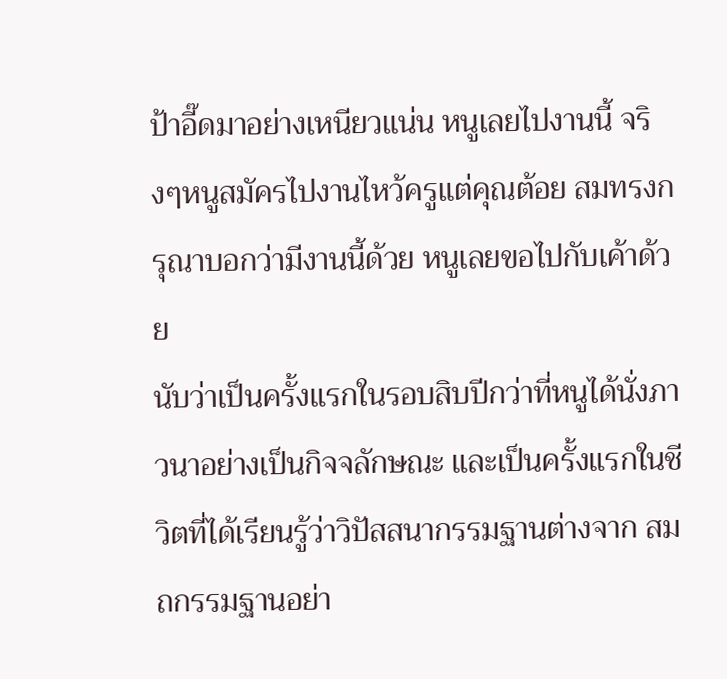ป้าอี๊ดมาอย่างเหนียวแน่น หนูเลยไปงานนี้ จริงๆหนูสมัครไปงานไหว้ครูแต่คุณต้อย สมทรงกรุณาบอกว่ามีงานนี้ด้วย หนูเลยขอไปกับเค้าด้วย
นับว่าเป็นครั้งแรกในรอบสิบปีกว่าที่หนูได้นั่งภาวนาอย่างเป็นกิจจลักษณะ และเป็นครั้งแรกในชีวิตที่ได้เรียนรู้ว่าวิปัสสนากรรมฐานต่างจาก สมถกรรมฐานอย่า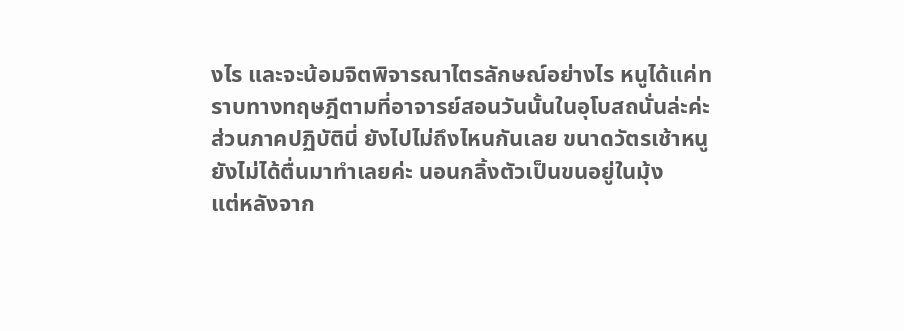งไร และจะน้อมจิตพิจารณาไตรลักษณ์อย่างไร หนูได้แค่ทราบทางทฤษฎีตามที่อาจารย์สอนวันนั้นในอุโบสถนั่นล่ะค่ะ ส่วนภาคปฏิบัตินี่ ยังไปไม่ถึงไหนกันเลย ขนาดวัตรเช้าหนูยังไม่ได้ตื่นมาทำเลยค่ะ นอนกลิ้งตัวเป็นขนอยู่ในมุ้ง
แต่หลังจาก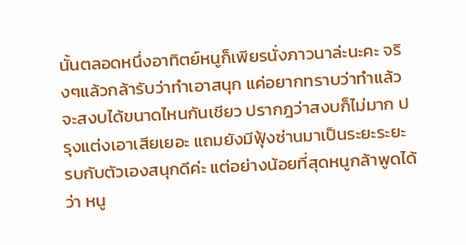นั้นตลอดหนึ่งอาทิตย์หนูก็เพียรนั่งภาวนาล่ะนะคะ จริงๆแล้วกล้ารับว่าทำเอาสนุก แค่อยากทราบว่าทำแล้วจะสงบได้ขนาดไหนกันเชียว ปรากฎว่าสงบก็ไม่มาก ปรุงแต่งเอาเสียเยอะ แถมยังมีฟุ้งซ่านมาเป็นระยะระยะ รบกับตัวเองสนุกดีค่ะ แต่อย่างน้อยที่สุดหนูกล้าพูดได้ว่า หนู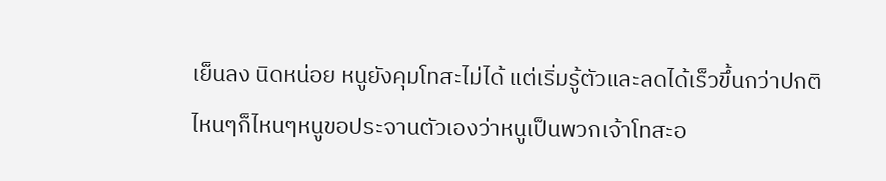เย็นลง นิดหน่อย หนูยังคุมโทสะไม่ได้ แต่เริ่มรู้ตัวและลดได้เร็วขึ้นกว่าปกติ ไหนๆก็ไหนๆหนูขอประจานตัวเองว่าหนูเป็นพวกเจ้าโทสะอ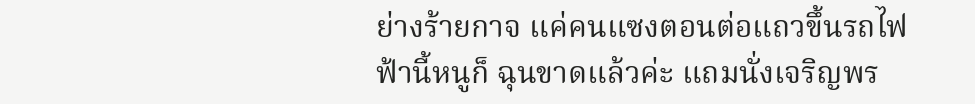ย่างร้ายกาจ แค่คนแซงตอนต่อแถวขึ้นรถไฟฟ้านี้หนูก็ ฉุนขาดแล้วค่ะ แถมนั่งเจริญพร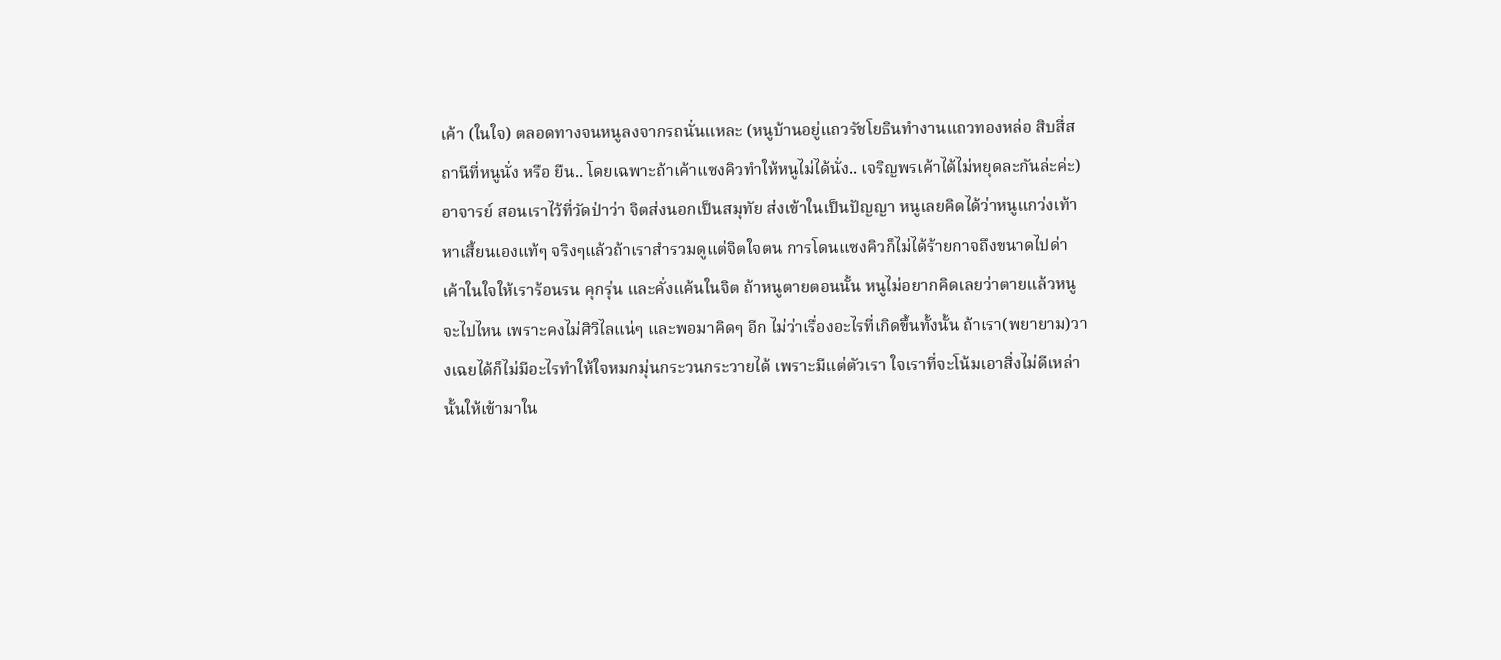เค้า (ในใจ) ตลอดทางจนหนูลงจากรถนั่นแหละ (หนูบ้านอยู่แถวรัชโยธินทำงานแถวทองหล่อ สิบสี่สถานีที่หนูนั่ง หรือ ยืน.. โดยเฉพาะถ้าเค้าแซงคิวทำให้หนูไม่ได้นั่ง.. เจริญพรเค้าได้ไม่หยุดละกันล่ะค่ะ)
อาจารย์ สอนเราไว้ที่วัดป่าว่า จิตส่งนอกเป็นสมุทัย ส่งเข้าในเป็นปัญญา หนูเลยคิดได้ว่าหนูแกว่งเท้าหาเสี้ยนเองแท้ๆ จริงๆแล้วถ้าเราสำรวมดูแต่จิตใจตน การโดนแซงคิวก็ไม่ได้ร้ายกาจถึงขนาดไปด่าเค้าในใจให้เราร้อนรน คุกรุ่น และคั่งแค้นในจิต ถ้าหนูตายตอนนั้น หนูไม่อยากคิดเลยว่าตายแล้วหนูจะไปไหน เพราะคงไม่ศิวิไลแน่ๆ และพอมาคิดๆ อีก ไม่ว่าเรื่องอะไรที่เกิดขึ้นทั้งนั้น ถ้าเรา(พยายาม)วางเฉยได้ก็ไม่มีอะไรทำให้ใจหมกมุ่นกระวนกระวายได้ เพราะมีแต่ตัวเรา ใจเราที่จะโน้มเอาสิ่งไม่ดีเหล่านั้นให้เข้ามาใน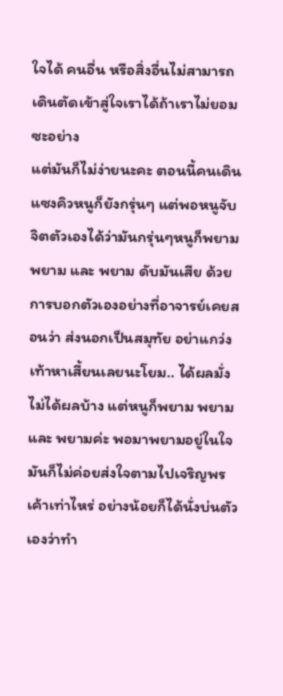ใจได้ คนอื่น หรือสิ่งอื่นไม่สามารถเดินตัดเข้าสู่ใจเราได้ถ้าเราไม่ยอมซะอย่าง
แต่มันก็ไม่ง่ายนะคะ ตอนนี้คนเดินแซงคิวหนูก็ยังกรุ่นๆ แต่พอหนูจับจิตตัวเองได้ว่ามันกรุ่นๆหนูก็พยาม พยาม และ พยาม ดับมันเสีย ด้วยการบอกตัวเองอย่างที่อาจารย์เคยสอนว่า ส่งนอกเป็นสมุทัย อย่าแกว่งเท้าหาเสี้ยนเลยนะโยม.. ได้ผลมั่ง ไม่ได้ผลบ้าง แต่หนูก็พยาม พยาม และ พยามค่ะ พอมาพยามอยู่ในใจมันก็ไม่ค่อยส่งใจตามไปเจริญพรเค้าเท่าไหร่ อย่างน้อยก็ได้นั่งบ่นตัวเองว่าทำ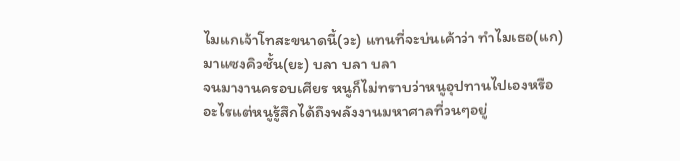ไมแกเจ้าโทสะขนาดนี้(วะ) แทนที่จะบ่นเค้าว่า ทำไมเธอ(แก)มาแซงคิวชั้น(ยะ) บลา บลา บลา
จนมางานครอบเศียร หนูก็ไม่ทราบว่าหนูอุปทานไปเองหรือ อะไรแต่หนูรู้สึกได้ถึงพลังงานมหาศาลที่วนๆอยู่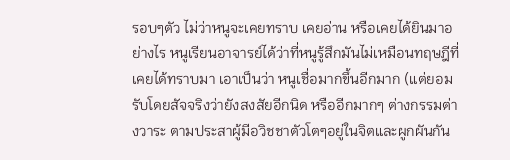รอบๆตัว ไม่ว่าหนูจะเคยทราบ เคยอ่าน หรือเคยได้ยินมาอย่างไร หนูเรียนอาจารย์ได้ว่าที่หนูรู้สึกมันไม่เหมือนทฤษฎีที่เคยได้ทราบมา เอาเป็นว่า หนูเชื่อมากขึ้นอีกมาก (แต่ยอมรับโดยสัจจริงว่ายังสงสัยอีกนิด หรืออีกมากๆ ต่างกรรมต่างวาระ ตามประสาผู้มีอวิชชาตัวโตๆอยู่ในจิตและผูกผันกัน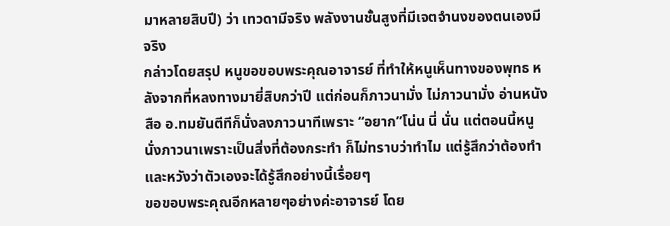มาหลายสิบปี) ว่า เทวดามีจริง พลังงานชั้นสูงที่มีเจตจำนงของตนเองมีจริง
กล่าวโดยสรุป หนูขอขอบพระคุณอาจารย์ ที่ทำให้หนูเห็นทางของพุทธ หลังจากที่หลงทางมายี่สิบกว่าปี แต่ก่อนก็ภาวนามั่ง ไม่ภาวนามั่ง อ่านหนังสือ อ.ทมยันตีทีก็นั่งลงภาวนาทีเพราะ “อยาก”โน่น นี่ นั่น แต่ตอนนี้หนูนั่งภาวนาเพราะเป็นสิ่งที่ต้องกระทำ ก็ไม่ทราบว่าทำไม แต่รู้สึกว่าต้องทำ และหวังว่าตัวเองจะได้รู้สึกอย่างนี้เรื่อยๆ
ขอขอบพระคุณอีกหลายๆอย่างค่ะอาจารย์ โดย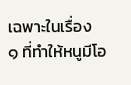เฉพาะในเรื่อง
๑ ที่ทำให้หนูมีโอ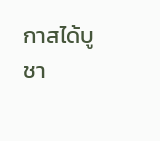กาสได้บูชา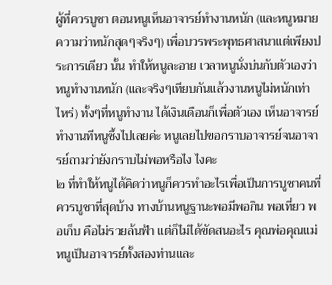ผู้ที่ควรบูชา ตอนหนูเห็นอาจารย์ทำงานหนัก (และหนูหมายความว่าหนักสุดๆจริงๆ) เพื่อบวรพระพุทธศาสนาแต่เพียงประการเดียว นั้น ทำให้หนูละอาย เวลาหนูนั่งบ่นกับตัวเองว่าหนูทำงานหนัก (และจริงๆเทียบกันแล้วงานหนูไม่หนักเท่าไหร่) ทั้งๆที่หนูทำงาน ได้เงินเดือนก็เพื่อตัวเอง เห็นอาจารย์ทำงานทีหนูซึ้งไปเลยค่ะ หนูเลยไปขอกราบอาจารย์จนอาจารย์ถามว่ายังกราบไม่พอหรือไง ไงคะ
๒ ที่ทำให้หนูได้คิดว่าหนูก็ควรทำอะไรเพื่อเป็นการบูชาคนที่ควรบูชาที่สุดบ้าง ทางบ้านหนูฐานะพอมีพอกิน พอเที่ยว พอเก็บ คือไม่รวยล้นฟ้า แต่ก็ไม่ได้ขัดสนอะไร คุณพ่อคุณแม่หนูเป็นอาจารย์ทั้งสองท่านและ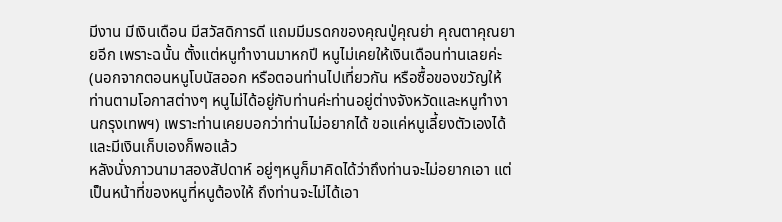มีงาน มีเงินเดือน มีสวัสดิการดี แถมมีมรดกของคุณปู่คุณย่า คุณตาคุณยายอีก เพราะฉนั้น ตั้งแต่หนูทำงานมาหกปี หนูไม่เคยให้เงินเดือนท่านเลยค่ะ (นอกจากตอนหนูโบนัสออก หรือตอนท่านไปเที่ยวกัน หรือซื้อของขวัญให้ท่านตามโอกาสต่างๆ หนูไม่ได้อยู่กับท่านค่ะท่านอยู่ต่างจังหวัดและหนูทำงานกรุงเทพฯ) เพราะท่านเคยบอกว่าท่านไม่อยากได้ ขอแค่หนูเลี้ยงตัวเองได้และมีเงินเก็บเองก็พอแล้ว
หลังนั่งภาวนามาสองสัปดาห์ อยู่ๆหนูก็มาคิดได้ว่าถึงท่านจะไม่อยากเอา แต่เป็นหน้าที่ของหนูที่หนูต้องให้ ถึงท่านจะไม่ได้เอา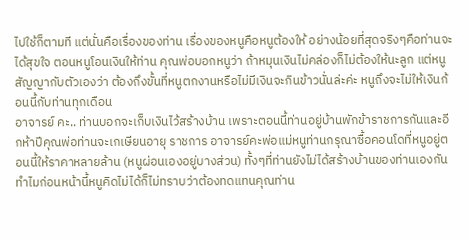ไปใช้ก็ตามที แต่นั่นคือเรื่องของท่าน เรื่องของหนูคือหนูต้องให้ อย่างน้อยที่สุดจริงๆคือท่านจะได้สุขใจ ตอนหนูโอนเงินให้ท่าน คุณพ่อบอกหนูว่า ถ้าหมุนเงินไม่คล่องก็ไม่ต้องให้นะลูก แต่หนูสัญญากับตัวเองว่า ต้องถึงขั้นที่หนูตกงานหรือไม่มีเงินจะกินข้าวนั่นล่ะค่ะ หนูถึงจะไม่ให้เงินก้อนนี้กับท่านทุกเดือน
อาจารย์ คะ.. ท่านบอกจะเก็บเงินไว้สร้างบ้าน เพราะตอนนี้ท่านอยู่บ้านพักข้าราชการกันและอีกห้าปีคุณพ่อท่านจะเกเษียนอายุ ราชการ อาจารย์คะพ่อแม่หนูท่านกรุณาซื้อคอนโดที่หนูอยู่ตอนนี้ให้ราคาหลายล้าน (หนูผ่อนเองอยู่บางส่วน) ทั้งๆที่ท่านยังไม่ได้สร้างบ้านของท่านเองกัน ทำไมก่อนหน้านี้หนูคิดไม่ได้ก็ไม่ทราบว่าต้องทดแทนคุณท่าน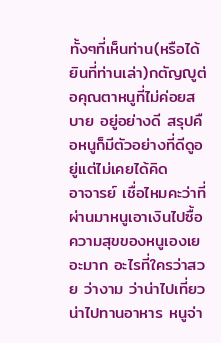ทั้งๆที่เห็นท่าน(หรือได้ยินที่ท่านเล่า)กตัญญูต่อคุณตาหนูที่ไม่ค่อยสบาย อยู่อย่างดี สรุปคือหนูก็มีตัวอย่างที่ดีดูอยู่แต่ไม่เคยได้คิด
อาจารย์ เชื่อไหมคะว่าที่ผ่านมาหนูเอาเงินไปซื้อความสุขของหนูเองเยอะมาก อะไรที่ใครว่าสวย ว่างาม ว่าน่าไปเที่ยว น่าไปทานอาหาร หนูจ่า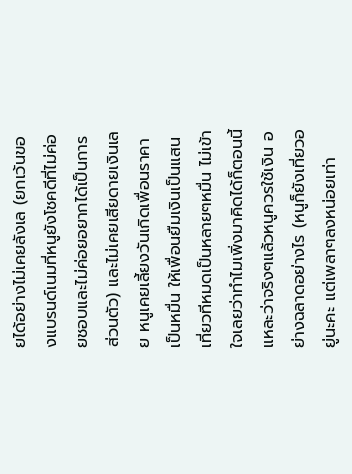ยได้อย่างไม่เคยลังเล (ยกเว้นของแบรนด์เนมที่หนูยังโชคดีที่ไม่ค่อยชอบและไม่ค่อยอยากได้เป็นการ ส่วนตัว) และไม่เคยเสียดายเงินเลย หนูเคยเลี้ยงวันเกิดเพื่อนราคาเป็นหมื่น ให้เพื่อนยืมเงินเป็นแสน เที่ยวทีหมดเป็นหลายๆหมื่น ไม่เข้าใจเลยว่าทำไมเพิ่งมาคิดได้ก็ตอนนี้แหละว่าจริงๆแล้วหนูควรใช้เงิน อย่างฉลาดอย่างไร (หนูก็ยังเที่ยวอยู่นะคะ แต่เพลาๆลงหน่อยเท่า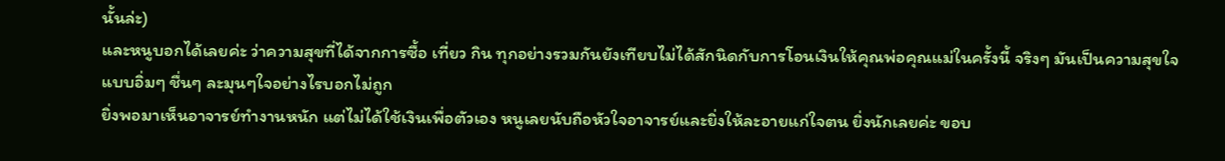นั้นล่ะ)
และหนูบอกได้เลยค่ะ ว่าความสุขที่ได้จากการซื้อ เที่ยว กิน ทุกอย่างรวมกันยังเทียบไม่ได้สักนิดกับการโอนเงินให้คุณพ่อคุณแม่ในครั้งนี้ จริงๆ มันเป็นความสุขใจแบบอิ่มๆ ชื่นๆ ละมุนๆใจอย่างไรบอกไม่ถูก
ยิ่งพอมาเห็นอาจารย์ทำงานหนัก แต่ไม่ได้ใช้เงินเพื่อตัวเอง หนูเลยนับถือหัวใจอาจารย์และยิ่งให้ละอายแก่ใจตน ยิ่งนักเลยค่ะ ขอบ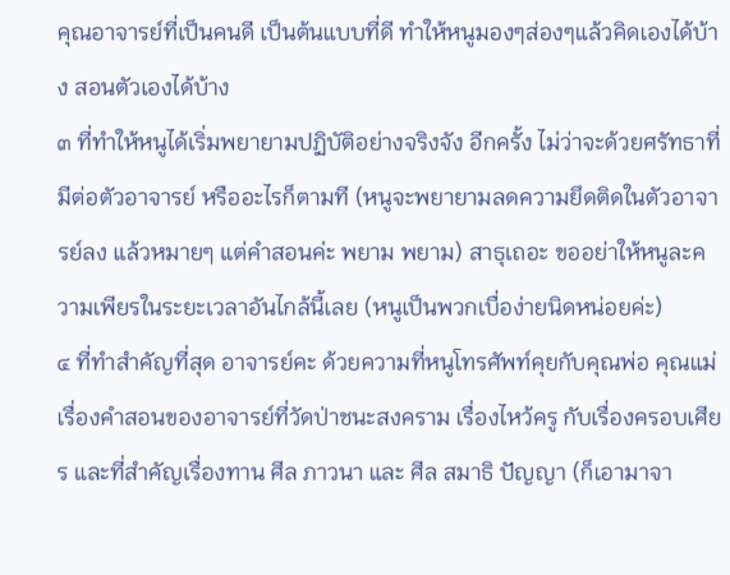คุณอาจารย์ที่เป็นคนดี เป็นต้นแบบที่ดี ทำให้หนูมองๆส่องๆแล้วคิดเองได้บ้าง สอนตัวเองได้บ้าง
๓ ที่ทำให้หนูได้เริ่มพยายามปฏิบัติอย่างจริงจัง อีกครั้ง ไม่ว่าจะด้วยศรัทธาที่มีต่อตัวอาจารย์ หรืออะไรก็ตามที (หนูจะพยายามลดความยึดติดในตัวอาจารย์ลง แล้วหมายๆ แต่คำสอนค่ะ พยาม พยาม) สาธุเถอะ ขออย่าให้หนูละความเพียรในระยะเวลาอันไกล้นี้เลย (หนูเป็นพวกเบื่อง่ายนิดหน่อยค่ะ)
๔ ที่ทำสำคัญที่สุด อาจารย์คะ ด้วยความที่หนูโทรศัพท์คุยกับคุณพ่อ คุณแม่เรื่องคำสอนของอาจารย์ที่วัดป่าชนะสงคราม เรื่องไหว้ครู กับเรื่องครอบเศียร และที่สำคัญเรื่องทาน ศีล ภาวนา และ ศีล สมาธิ ปัญญา (ก็เอามาจา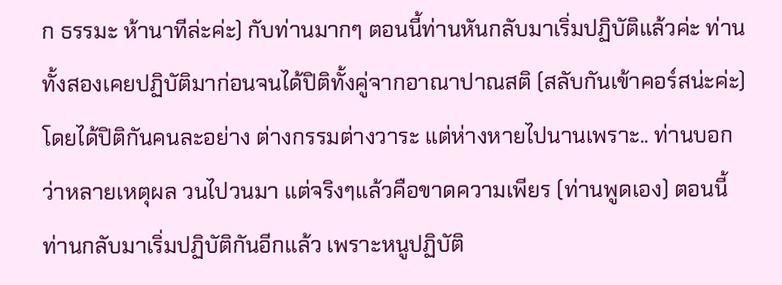ก ธรรมะ ห้านาทีล่ะค่ะ) กับท่านมากๆ ตอนนี้ท่านหันกลับมาเริ่มปฏิบัติแล้วค่ะ ท่านทั้งสองเคยปฏิบัติมาก่อนจนได้ปิติทั้งคู่จากอาณาปาณสติ (สลับกันเข้าคอร์สน่ะค่ะ) โดยได้ปิติกันคนละอย่าง ต่างกรรมต่างวาระ แต่ห่างหายไปนานเพราะ.. ท่านบอกว่าหลายเหตุผล วนไปวนมา แต่จริงๆแล้วคือขาดความเพียร (ท่านพูดเอง) ตอนนี้ท่านกลับมาเริ่มปฏิบัติกันอีกแล้ว เพราะหนูปฏิบัติ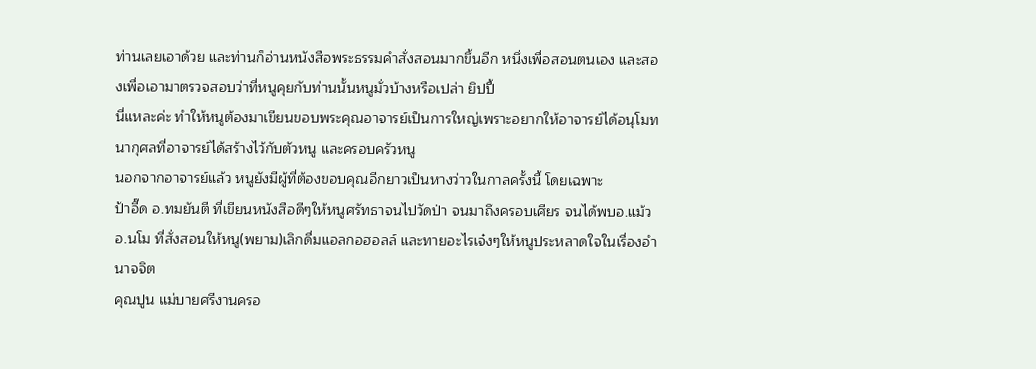ท่านเลยเอาด้วย และท่านก็อ่านหนังสือพระธรรมคำสั่งสอนมากขึ้นอีก หนึ่งเพื่อสอนตนเอง และสองเพื่อเอามาตรวจสอบว่าที่หนูคุยกับท่านนั้นหนูมั่วบ้างหรือเปล่า ยิปปี้
นี่แหละค่ะ ทำให้หนูต้องมาเขียนขอบพระคุณอาจารย์เป็นการใหญ่เพราะอยากให้อาจารย์ได้อนุโมทนากุศลที่อาจารย์ได้สร้างไว้กับตัวหนู และครอบครัวหนู
นอกจากอาจารย์แล้ว หนูยังมีผู้ที่ต้องขอบคุณอีกยาวเป็นหางว่าวในกาลครั้งนี้ โดยเฉพาะ
ป้าอี๊ด อ.ทมยันตี ที่เขียนหนังสือดีๆให้หนูศรัทธาจนไปวัดป่า จนมาถึงครอบเศียร จนได้พบอ.แม้ว
อ.นโม ที่สั่งสอนให้หนู(พยาม)เลิกดื่มแอลกอฮอลล์ และทายอะไรเจ๋งๆให้หนูประหลาดใจในเรื่องอำนาจจิต
คุณปูน แม่บายศรีงานครอ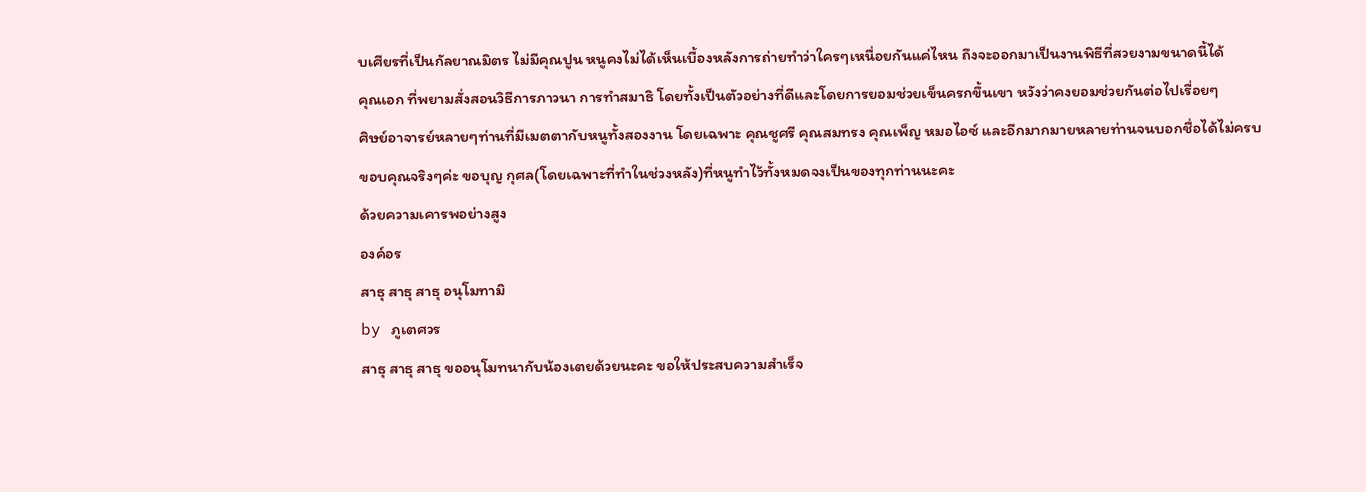บเศียรที่เป็นกัลยาณมิตร ไม่มีคุณปูน หนูคงไม่ได้เห็นเบื้องหลังการถ่ายทำว่าใครๆเหนื่อยกันแค่ไหน ถึงจะออกมาเป็นงานพิธีที่สวยงามขนาดนี้ได้
คุณเอก ที่พยามสั่งสอนวิธีการภาวนา การทำสมาธิ โดยทั้งเป็นตัวอย่างที่ดีและโดยการยอมช่วยเข็นครกขึ้นเขา หวังว่าคงยอมช่วยกันต่อไปเรื่อยๆ
ศิษย์อาจารย์หลายๆท่านที่มีเมตตากับหนูทั้งสองงาน โดยเฉพาะ คุณชูศรี คุณสมทรง คุณเพ็ญ หมอไอซ์ และอีกมากมายหลายท่านจนบอกชื่อได้ไม่ครบ
ขอบคุณจริงๆค่ะ ขอบุญ กุศล(โดยเฉพาะที่ทำในช่วงหลัง)ที่หนูทำไว้ทั้งหมดจงเป็นของทุกท่านนะคะ
ด้วยความเคารพอย่างสูง
องค์อร
สาธุ สาธุ สาธุ อนุโมทามิ
by ภูเตศวร
สาธุ สาธุ สาธุ ขออนุโมทนากับน้องเตยด้วยนะคะ ขอให้ประสบความสำเร็จ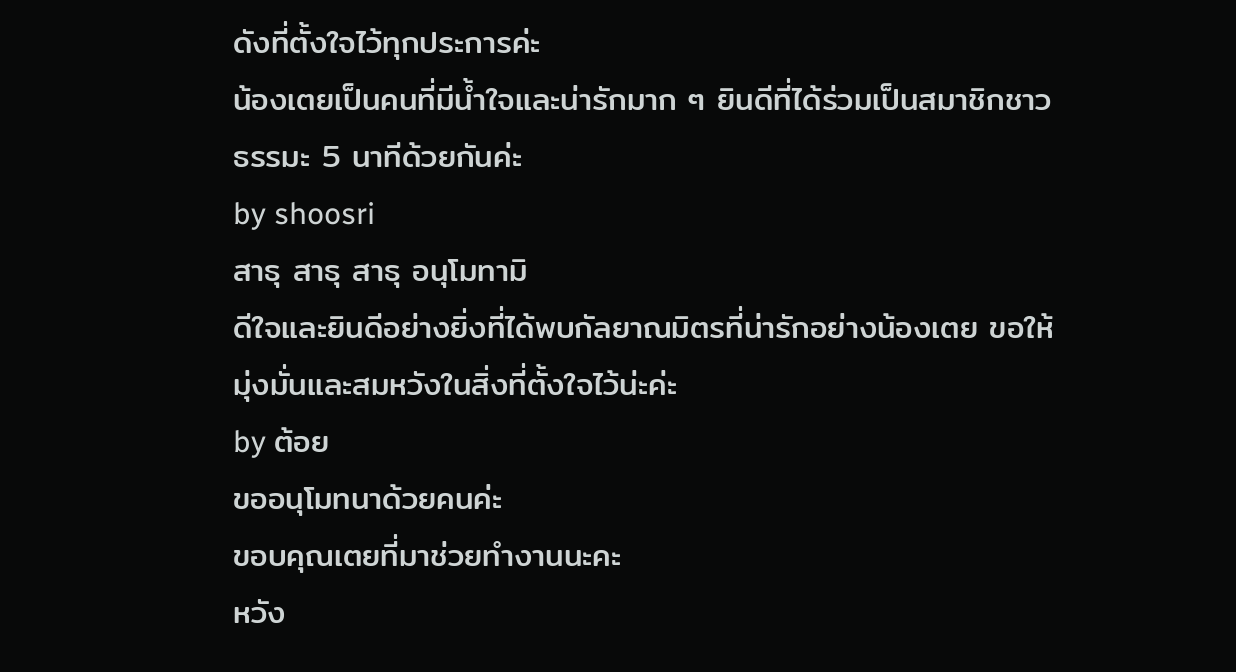ดังที่ตั้งใจไว้ทุกประการค่ะ
น้องเตยเป็นคนที่มีน้ำใจและน่ารักมาก ๆ ยินดีที่ได้ร่วมเป็นสมาชิกชาวธรรมะ 5 นาทีด้วยกันค่ะ
by shoosri
สาธุ สาธุ สาธุ อนุโมทามิ
ดีใจและยินดีอย่างยิ่งที่ได้พบกัลยาณมิตรที่น่ารักอย่างน้องเตย ขอให้มุ่งมั่นและสมหวังในสิ่งที่ตั้งใจไว้น่ะค่ะ
by ต้อย
ขออนุโมทนาด้วยคนค่ะ
ขอบคุณเตยที่มาช่วยทำงานนะคะ
หวัง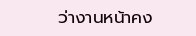ว่างานหน้าคง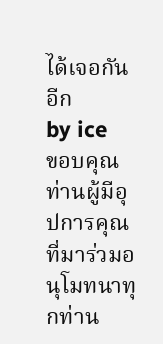ได้เจอกันอีก
by ice
ขอบคุณท่านผู้มีอุปการคุณที่มาร่วมอนุโมทนาทุกท่าน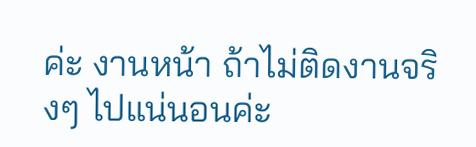ค่ะ งานหน้า ถ้าไม่ติดงานจริงๆ ไปแน่นอนค่ะ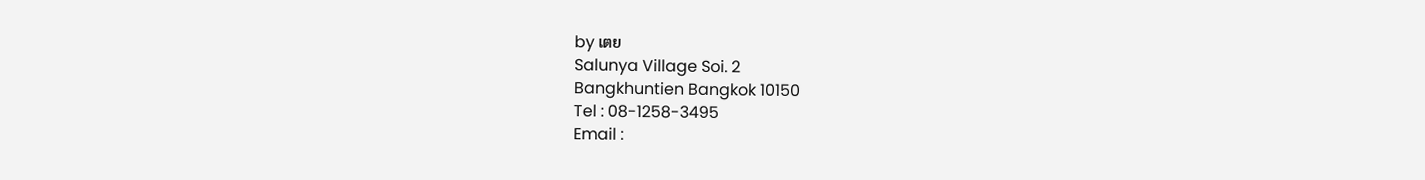by เตย
Salunya Village Soi. 2
Bangkhuntien Bangkok 10150
Tel : 08-1258-3495
Email :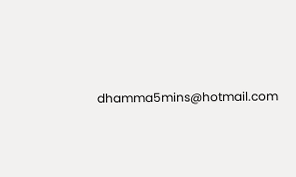dhamma5mins@hotmail.com